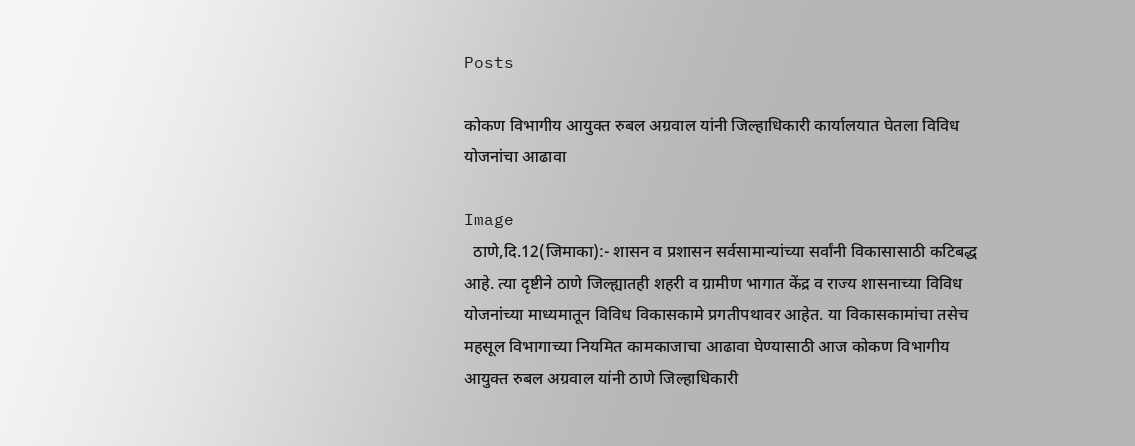Posts

कोकण विभागीय आयुक्त रुबल अग्रवाल यांनी जिल्हाधिकारी कार्यालयात घेतला विविध योजनांचा आढावा

Image
  ठाणे,दि.12(जिमाका):- शासन व प्रशासन सर्वसामान्यांच्या सर्वांनी विकासासाठी कटिबद्ध आहे. त्या दृष्टीने ठाणे जिल्ह्यातही शहरी व ग्रामीण भागात केंद्र व राज्य शासनाच्या विविध योजनांच्या माध्यमातून विविध विकासकामे प्रगतीपथावर आहेत. या विकासकामांचा तसेच महसूल विभागाच्या नियमित कामकाजाचा आढावा घेण्यासाठी आज कोकण विभागीय आयुक्त रुबल अग्रवाल यांनी ठाणे जिल्हाधिकारी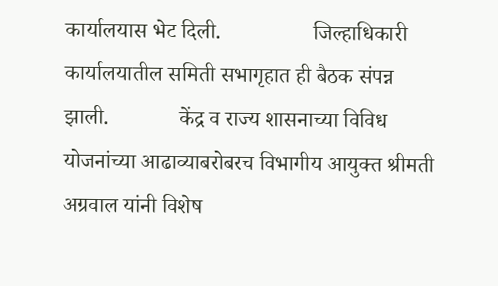कार्यालयास भेट दिली.                 जिल्हाधिकारी कार्यालयातील समिती सभागृहात ही बैठक संपन्न झाली.             केंद्र व राज्य शासनाच्या विविध योजनांच्या आढाव्याबरोबरच विभागीय आयुक्त श्रीमती अग्रवाल यांनी विशेष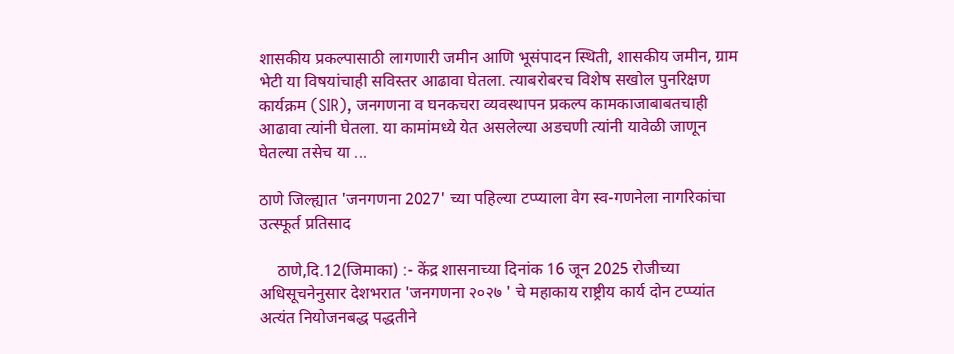शासकीय प्रकल्पासाठी लागणारी जमीन आणि भूसंपादन स्थिती, शासकीय जमीन, ग्राम भेटी या विषयांचाही सविस्तर आढावा घेतला. त्याबरोबरच विशेष सखोल पुनरिक्षण कार्यक्रम (SIR), जनगणना व घनकचरा व्यवस्थापन प्रकल्प कामकाजाबाबतचाही आढावा त्यांनी घेतला. या कामांमध्ये येत असलेल्या अडचणी त्यांनी यावेळी जाणून घेतल्या तसेच या ...

ठाणे जिल्ह्यात 'जनगणना 2027' च्या पहिल्या टप्प्याला वेग स्व-गणनेला नागरिकांचा उत्स्फूर्त प्रतिसाद

    ठाणे,दि.12(जिमाका) :- केंद्र शासनाच्या दिनांक 16 जून 2025 रोजीच्या अधिसूचनेनुसार देशभरात 'जनगणना २०२७ ' चे महाकाय राष्ट्रीय कार्य दोन टप्प्यांत अत्यंत नियोजनबद्ध पद्धतीने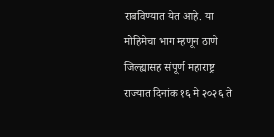राबविण्यात येत आहे. या मोहिमेचा भाग म्हणून ठाणे जिल्ह्यासह संपूर्ण महाराष्ट्र राज्यात दिनांक १६ मे २०२६ ते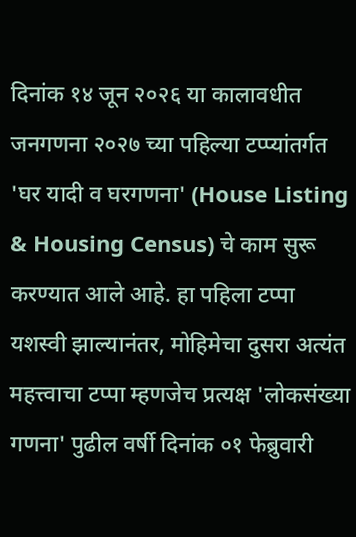दिनांक १४ जून २०२६ या कालावधीत जनगणना २०२७ च्या पहिल्या टप्प्यांतर्गत 'घर यादी व घरगणना' (House Listing & Housing Census) चे काम सुरू करण्यात आले आहे. हा पहिला टप्पा यशस्वी झाल्यानंतर, मोहिमेचा दुसरा अत्यंत महत्त्वाचा टप्पा म्हणजेच प्रत्यक्ष 'लोकसंख्या गणना' पुढील वर्षी दिनांक ०१ फेब्रुवारी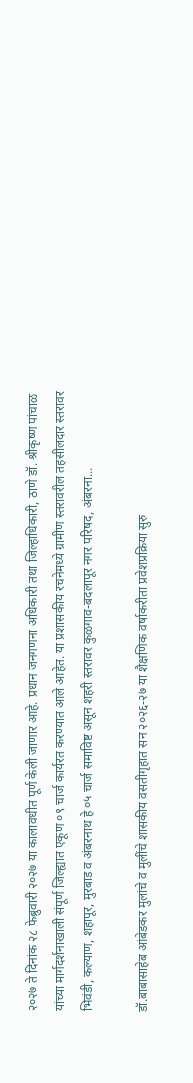२०२७ ते दिनांक २८ फेब्रुवारी २०२७ या कालावधीत पूर्ण केली जाणार आहे. प्रधान जनगणना अधिकारी तथा जिल्हाधिकारी, ठाणे डॉ. श्रीकृष्ण पांचाळ यांच्या मार्गदर्शनाखाली संपूर्ण जिल्ह्यात एकूण ०९ चार्ज कार्यरत करण्यात आले आहेत. या प्रशासकीय रचनेमध्ये ग्रामीण स्तरावरील तहसीलदार स्तरावर भिवंडी, कल्याण, शहापूर, मुरबाड व अंबरनाथ हे ०५ चार्ज समाविष्ट असून शहरी स्तरावर कुळगाव-बदलापूर नगर परिषद, अंबरना...

डॉ.बाबासाहेब आंबेडकर मुलांचे व मुलींचे शासकीय वसतीगृहात सन २०२६-२७ या शैक्षणिक वर्षाकरीता प्रवेशप्रक्रिया सुरु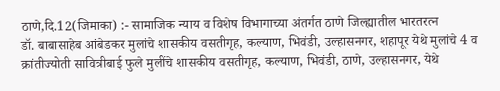ठाणे,दि.12(जिमाका) :- सामाजिक न्याय व विशेष विभागाच्या अंतर्गत ठाणे जिल्ह्यातील भारतरत्न                                                 डॉ. बाबासाहेब आंबेडकर मुलांचे शासकीय वसतीगृह, कल्याण, भिवंडी, उल्हासनगर, शहापूर येथे मुलांचे 4 व क्रांतीज्योती सावित्रीबाई फुले मुलींचे शासकीय वसतीगृह, कल्याण, भिवंडी, ठाणे, उल्हासनगर, येथे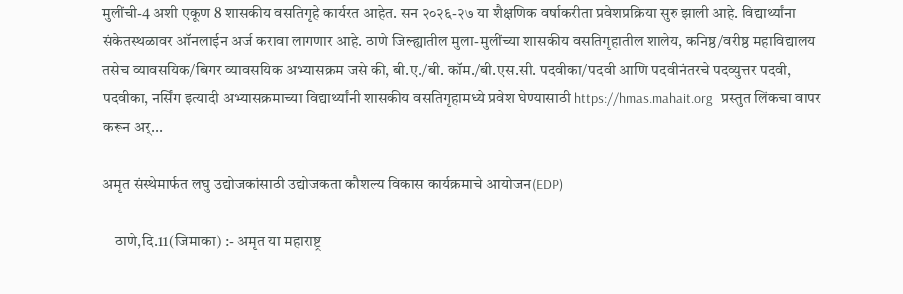मुलींची-4 अशी एकूण 8 शासकीय वसतिगृहे कार्यरत आहेत. सन २०२६-२७ या शैक्षणिक वर्षाकरीता प्रवेशप्रक्रिया सुरु झाली आहे. विद्यार्थ्यांना संकेतस्थळावर ऑनलाईन अर्ज करावा लागणार आहे. ठाणे जिल्ह्यातील मुला-मुलींच्या शासकीय वसतिगृहातील शालेय, कनिष्ठ/वरीष्ठ महाविद्यालय तसेच व्यावसयिक/बिगर व्यावसयिक अभ्यासक्रम जसे की, बी.ए./बी. कॉम./बी.एस.सी. पदवीका/पदवी आणि पदवीनंतरचे पदव्युत्तर पदवी, पदवीका, नर्सिंग इत्यादी अभ्यासक्रमाच्या विद्यार्थ्यांनी शासकीय वसतिगृहामध्ये प्रवेश घेण्यासाठी https://hmas.mahait.org   प्रस्तुत लिंकचा वापर करून अर्...

अमृत संस्थेमार्फत लघु उद्योजकांसाठी उद्योजकता कौशल्य विकास कार्यक्रमाचे आयोजन(EDP)

    ठाणे,दि.11(जिमाका) :- अमृत या महाराष्ट्र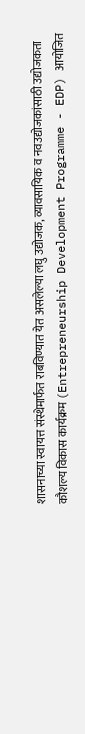शासनाच्या स्वायत्त संस्थेमार्फत राबविण्यात येत असलेल्या लघु उद्योजक, व्यावसायिक व नवउद्योजकांसाठी उद्योजकता कौशल्य विकास कार्यक्रम (Entrepreneurship Development Programme - EDP) आयोजित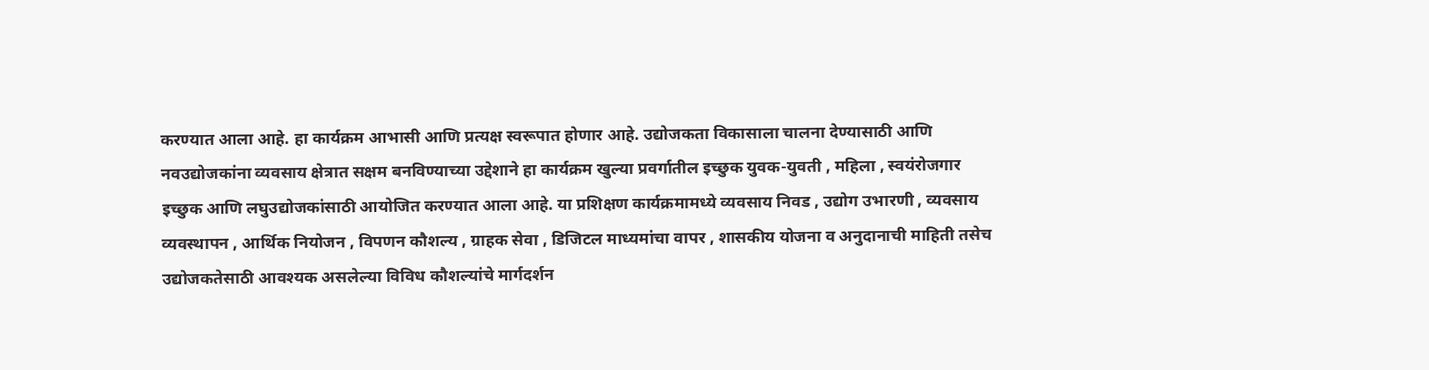करण्यात आला आहे. हा कार्यक्रम आभासी आणि प्रत्यक्ष स्वरूपात होणार आहे. उद्योजकता विकासाला चालना देण्यासाठी आणि नवउद्योजकांना व्यवसाय क्षेत्रात सक्षम बनविण्याच्या उद्देशाने हा कार्यक्रम खुल्या प्रवर्गातील इच्छुक युवक-युवती , महिला , स्वयंरोजगार इच्छुक आणि लघुउद्योजकांसाठी आयोजित करण्यात आला आहे. या प्रशिक्षण कार्यक्रमामध्ये व्यवसाय निवड , उद्योग उभारणी , व्यवसाय व्यवस्थापन , आर्थिक नियोजन , विपणन कौशल्य , ग्राहक सेवा , डिजिटल माध्यमांचा वापर , शासकीय योजना व अनुदानाची माहिती तसेच उद्योजकतेसाठी आवश्यक असलेल्या विविध कौशल्यांचे मार्गदर्शन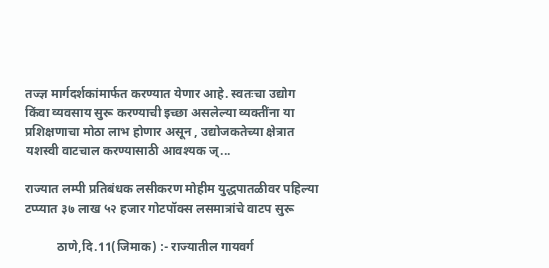तज्ज्ञ मार्गदर्शकांमार्फत करण्यात येणार आहे. स्वतःचा उद्योग किंवा व्यवसाय सुरू करण्याची इच्छा असलेल्या व्यक्तींना या प्रशिक्षणाचा मोठा लाभ होणार असून , उद्योजकतेच्या क्षेत्रात यशस्वी वाटचाल करण्यासाठी आवश्यक ज्...

राज्यात लम्पी प्रतिबंधक लसीकरण मोहीम युद्धपातळीवर पहिल्या टप्प्यात ३७ लाख ५२ हजार गोटपॉक्स लसमात्रांचे वाटप सुरू

          ठाणे,दि.11(जिमाक) :- राज्यातील गायवर्ग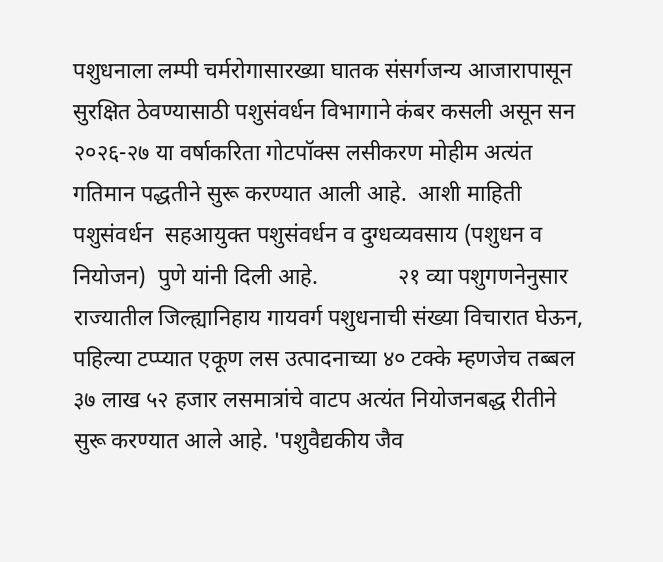पशुधनाला लम्पी चर्मरोगासारख्या घातक संसर्गजन्य आजारापासून सुरक्षित ठेवण्यासाठी पशुसंवर्धन विभागाने कंबर कसली असून सन २०२६-२७ या वर्षाकरिता गोटपॉक्स लसीकरण मोहीम अत्यंत गतिमान पद्धतीने सुरू करण्यात आली आहे.  आशी माहिती पशुसंवर्धन  सहआयुक्त पशुसंवर्धन व दुग्धव्यवसाय (पशुधन व नियोजन)  पुणे यांनी दिली आहे.              २१ व्या पशुगणनेनुसार राज्यातील जिल्ह्यानिहाय गायवर्ग पशुधनाची संख्या विचारात घेऊन, पहिल्या टप्प्यात एकूण लस उत्पादनाच्या ४० टक्के म्हणजेच तब्बल ३७ लाख ५२ हजार लसमात्रांचे वाटप अत्यंत नियोजनबद्ध रीतीने सुरू करण्यात आले आहे. 'पशुवैद्यकीय जैव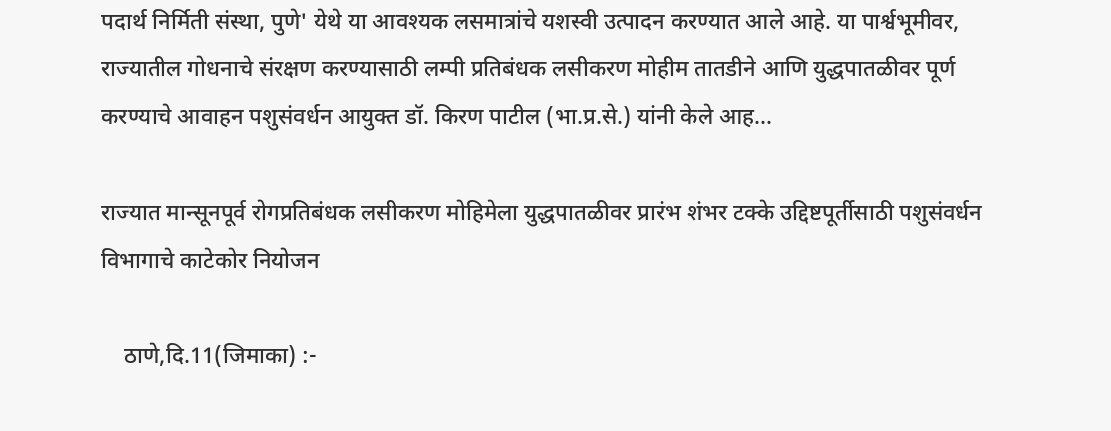पदार्थ निर्मिती संस्था, पुणे' येथे या आवश्यक लसमात्रांचे यशस्वी उत्पादन करण्यात आले आहे. या पार्श्वभूमीवर, राज्यातील गोधनाचे संरक्षण करण्यासाठी लम्पी प्रतिबंधक लसीकरण मोहीम तातडीने आणि युद्धपातळीवर पूर्ण करण्याचे आवाहन पशुसंवर्धन आयुक्त डॉ. किरण पाटील (भा.प्र.से.) यांनी केले आह...

राज्यात मान्सूनपूर्व रोगप्रतिबंधक लसीकरण मोहिमेला युद्धपातळीवर प्रारंभ शंभर टक्के उद्दिष्टपूर्तीसाठी पशुसंवर्धन विभागाचे काटेकोर नियोजन

    ठाणे,दि.11(जिमाका) :-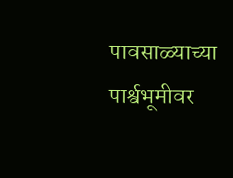पावसाळ्याच्या पार्श्वभूमीवर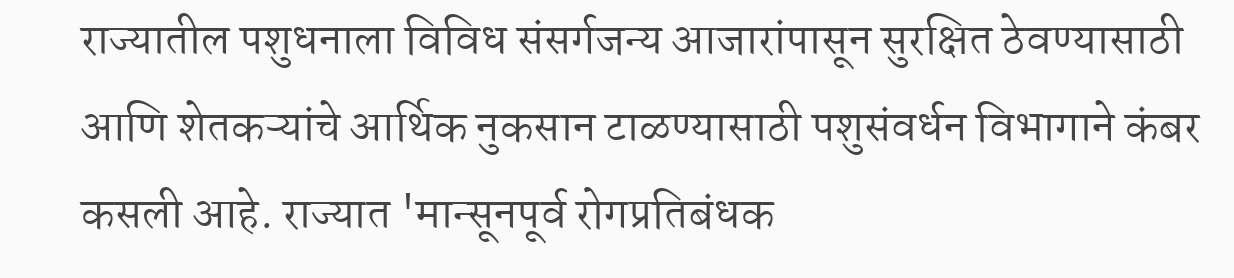राज्यातील पशुधनाला विविध संसर्गजन्य आजारांपासून सुरक्षित ठेवण्यासाठी आणि शेतकऱ्यांचे आर्थिक नुकसान टाळण्यासाठी पशुसंवर्धन विभागाने कंबर कसली आहे. राज्यात 'मान्सूनपूर्व रोगप्रतिबंधक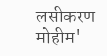लसीकरण मोहीम'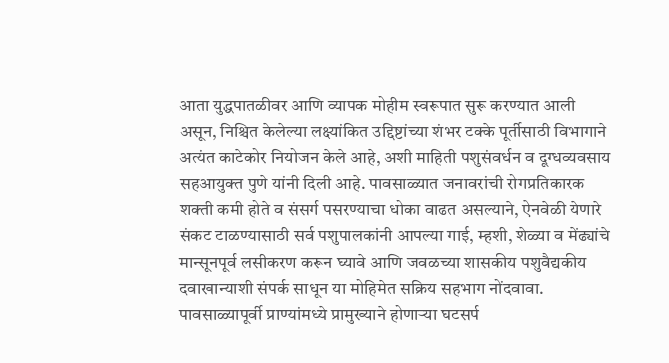आता युद्धपातळीवर आणि व्यापक मोहीम स्वरूपात सुरू करण्यात आली असून, निश्चित केलेल्या लक्ष्यांकित उद्दिष्टांच्या शंभर टक्के पूर्तीसाठी विभागाने अत्यंत काटेकोर नियोजन केले आहे, अशी माहिती पशुसंवर्धन व दूग्धव्यवसाय सहआयुक्त पुणे यांनी दिली आहे. पावसाळ्यात जनावरांची रोगप्रतिकारक शक्ती कमी होते व संसर्ग पसरण्याचा धोका वाढत असल्याने, ऐनवेळी येणारे संकट टाळण्यासाठी सर्व पशुपालकांनी आपल्या गाई, म्हशी, शेळ्या व मेंढ्यांचे मान्सूनपूर्व लसीकरण करून घ्यावे आणि जवळच्या शासकीय पशुवैद्यकीय दवाखान्याशी संपर्क साधून या मोहिमेत सक्रिय सहभाग नोंदवावा. पावसाळ्यापूर्वी प्राण्यांमध्ये प्रामुख्याने होणाऱ्या घटसर्प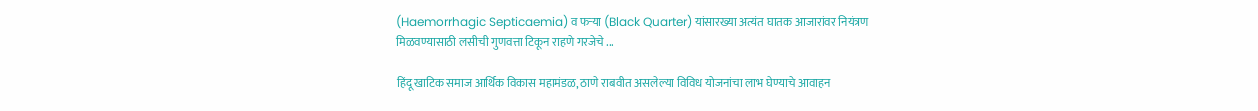(Haemorrhagic Septicaemia) व फऱ्या (Black Quarter) यांसारख्या अत्यंत घातक आजारांवर नियंत्रण मिळवण्यासाठी लसीची गुणवत्ता टिकून राहणे गरजेचे ...

हिंदू खाटिक समाज आर्थिक विकास महामंडळ, ठाणे राबवीत असलेल्या विविध योजनांचा लाभ घेण्याचे आवाहन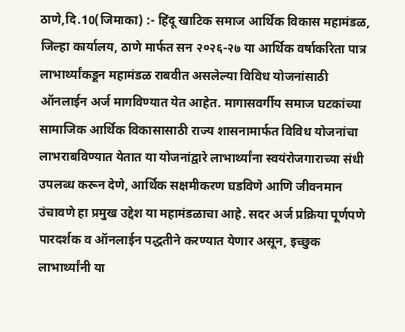ठाणे,दि.10(जिमाका) :- हिंदू खाटिक समाज आर्थिक विकास महामंडळ, जिल्हा कार्यालय, ठाणे मार्फत सन २०२६-२७ या आर्थिक वर्षाकरिता पात्र लाभार्थ्यांकडून महामंडळ राबवीत असलेल्या विविध योजनांसाठी ऑनलाईन अर्ज मागविण्यात येत आहेत. मागासवर्गीय समाज घटकांच्या सामाजिक आर्थिक विकासासाठी राज्य शासनामार्फत विविध योजनांचा लाभराबविण्यात येतात या योजनांद्वारे लाभार्थ्यांना स्वयंरोजगाराच्या संधी उपलब्ध करून देणे, आर्थिक सक्षमीकरण घडविणे आणि जीवनमान उंचावणे हा प्रमुख उद्देश या महामंडळाचा आहे. सदर अर्ज प्रक्रिया पूर्णपणे पारदर्शक व ऑनलाईन पद्धतीने करण्यात येणार असून, इच्छुक लाभार्थ्यांनी या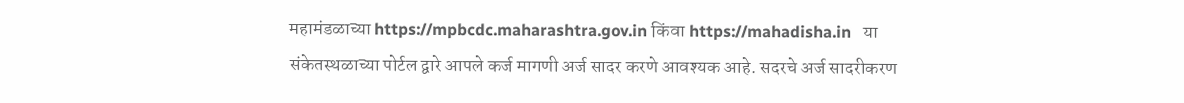महामंडळाच्या https://mpbcdc.maharashtra.gov.in किंवा https://mahadisha.in   या संकेतस्थळाच्या पोर्टल द्वारे आपले कर्ज मागणी अर्ज सादर करणे आवश्यक आहे. सदरचे अर्ज सादरीकरण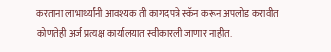करताना लाभार्थ्यांनी आवश्यक ती कागदपत्रे स्कॅन करून अपलोड करावीत कोणतेही अर्ज प्रत्यक्ष कार्यालयात स्वीकारली जाणार नाहीत.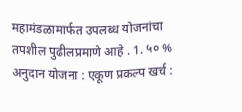महामंडळामार्फत उपलब्ध योजनांचा तपशील पुढीलप्रमाणे आहे . 1. ५० % अनुदान योजना : एकूण प्रकल्प खर्च :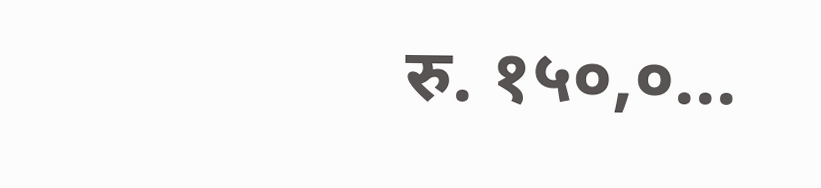रु. १५०,०...